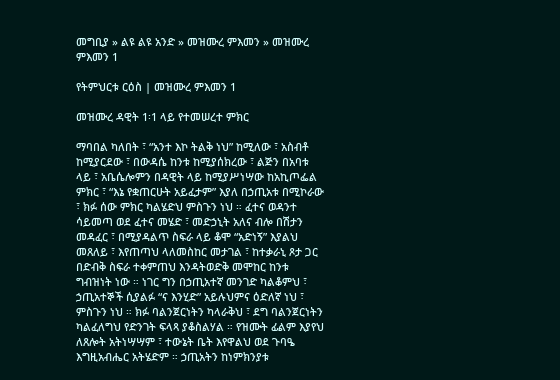መግቢያ » ልዩ ልዩ አንድ » መዝሙረ ምእመን » መዝሙረ ምእመን 1

የትምህርቱ ርዕስ | መዝሙረ ምእመን 1

መዝሙረ ዳዊት 1፡1 ላይ የተመሠረተ ምክር

ማባበል ካለበት ፣ “አንተ እኮ ትልቅ ነህ” ከሚለው ፣ አስብቶ ከሚያርደው ፣ በውዳሴ ከንቱ ከሚያሰክረው ፣ ልጅን በአባቱ ላይ ፣ አቤሴሎምን በዳዊት ላይ ከሚያሥነሣው ከአኪጦፌል ምክር ፣ “እኔ የቋጠርሁት አይፈታም” እያለ በኃጢአቱ በሚኮራው ፣ ክፉ ሰው ምክር ካልሄድህ ምስጉን ነህ ። ፈተና ወዳንተ ሳይመጣ ወደ ፈተና መሄድ ፣ መድኃኒት አለና ብሎ በሽታን መዳፈር ፣ በሚያዳልጥ ስፍራ ላይ ቆሞ “አድነኝ” እያልህ መጸለይ ፣ እየጠጣህ ላለመስከር መታገል ፣ ከተቃራኒ ጾታ ጋር በድብቅ ስፍራ ተቀምጠህ እንዳትወድቅ መሞከር ከንቱ ግብዝነት ነው ። ነገር ግን በኃጢአተኛ መንገድ ካልቆምህ ፣ ኃጢአተኞች ሲያልፉ “ና እንሂድ” አይሉህምና ዕድለኛ ነህ ፣ ምስጉን ነህ ። ክፉ ባልንጀርነትን ካላራቅህ ፣ ደግ ባልንጀርነትን ካልፈለግህ የድንገት ፍላጻ ያቆስልሃል ። የዝሙት ፊልም እያየህ ለጸሎት አትነሣሣም ፣ ተውኔት ቤት እየዋልህ ወደ ጉባዔ እግዚአብሔር አትሄድም ። ኃጢአትን ከነምክንያቱ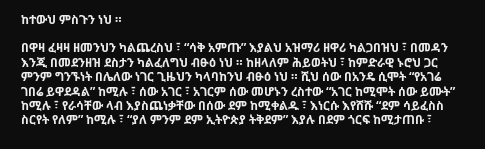ከተውህ ምስጉን ነህ ።

በዋዛ ፈዛዛ ዘመንህን ካልጨረስህ ፣ “ሳቅ አምጡ” እያልህ አዝማሪ ዘዋሪ ካልጋበዝህ ፣ በመዳን እንጂ በመደንዘዝ ደስታን ካልፈለግህ ብፁዕ ነህ ። ከዘላለም ሕይወትህ ፣ ከምድራዊ ኑሮህ ጋር ምንም ግንኙነት በሌለው ነገር ጊዜህን ካላባከንህ ብፁዕ ነህ ። ሺህ ሰው በአንዴ ሲሞት “የአገሬ ገበሬ ይዋደዳል” ከሚሉ ፣ ሰው አገር ፣ አገርም ሰው መሆኑን ረስተው “አገር ከሚሞት ሰው ይሙት” ከሚሉ ፣ የራሳቸው ላብ እያስጨነቃቸው በሰው ደም ከሚቀልዱ ፣ እነርሱ እየሸሹ “ደም ሳይፈስስ ስርየት የለም” ከሚሉ ፣ “ያለ ምንም ደም ኢትዮጵያ ትቅደም” እያሉ በደም ጎርፍ ከሚታጠቡ ፣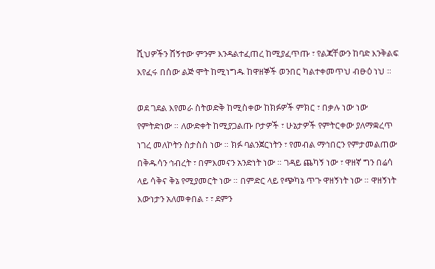ሺህዎችን ሸኝተው ምንም እንዳልተፈጠረ ከሚያፈጥጡ ፣ የልጃቸውን ከባድ እንቅልፍ እየፈሩ በሰው ልጅ ሞት ከሚነግዱ ከዋዘኞች ወንበር ካልተቀመጥህ ብፁዕ ነህ ።

ወደ ገደል እየመራ ስትወድቅ ከሚስቀው ከክፉዎች ምክር ፣ በቃሉ ነው ነው የምትድነው ። ለውድቀት ከሚያጋልጡ ቦታዎች ፣ ሁኔታዎች የምትርቀው ያለማቋረጥ ነገረ መለኮትን ስታስስ ነው ። ክፉ ባልንጀርነትን ፣ የመብል ማኅበርን የምታመልጠው በቅዱሳን ኅብረት ፣ በምእመናን አንድነት ነው ። ገዳይ ጨካኝ ነው ፣ ዋዘኛ ግን በሬሳ ላይ ሳቅና ቅኔ የሚያመርት ነው ። በምድር ላይ የጭካኔ ጥጉ ዋዘኝነት ነው ። ዋዘኝነት እውነታን አለመቀበል ፣ ፣ ደምን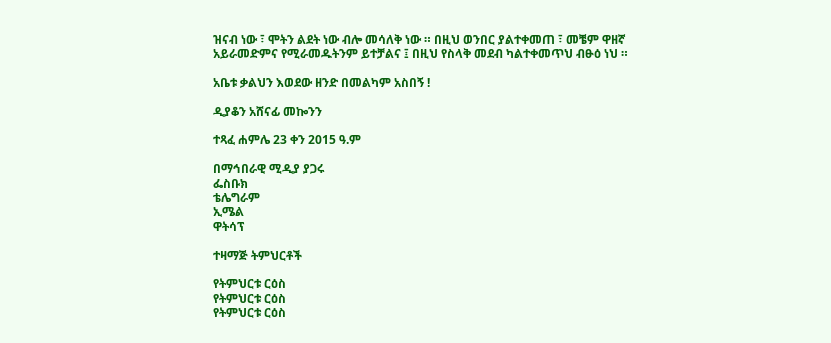ዝናብ ነው ፣ ሞትን ልደት ነው ብሎ መሳለቅ ነው ። በዚህ ወንበር ያልተቀመጠ ፣ መቼም ዋዘኛ አይራመድምና የሚራመዱትንም ይተቻልና ፤ በዚህ የስላቅ መደብ ካልተቀመጥህ ብፁዕ ነህ ።

አቤቱ ቃልህን እወደው ዘንድ በመልካም አስበኝ !

ዲያቆን አሸናፊ መኰንን

ተጻፈ ሐምሌ 23 ቀን 2015 ዓ.ም

በማኅበራዊ ሚዲያ ያጋሩ
ፌስቡክ
ቴሌግራም
ኢሜል
ዋትሳፕ

ተዛማጅ ትምህርቶች

የትምህርቱ ርዕስ
የትምህርቱ ርዕስ
የትምህርቱ ርዕስ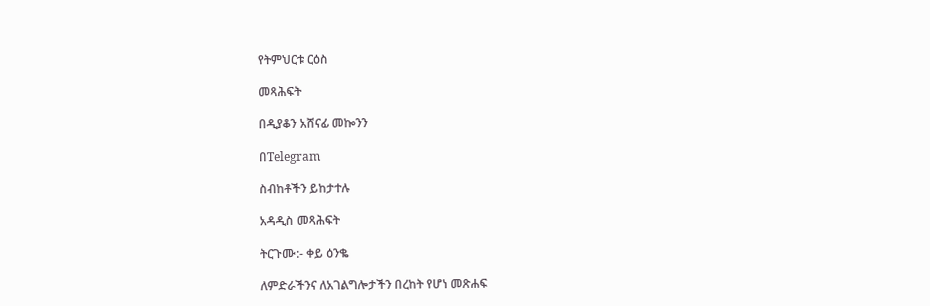የትምህርቱ ርዕስ

መጻሕፍት

በዲያቆን አሸናፊ መኰንን

በTelegram

ስብከቶችን ይከታተሉ

አዳዲስ መጻሕፍት

ትርጉሙ:- ቀይ ዕንቈ

ለምድራችንና ለአገልግሎታችን በረከት የሆነ መጽሐፍ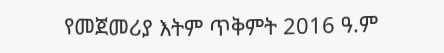የመጀመሪያ እትም ጥቅምት 2016 ዓ.ም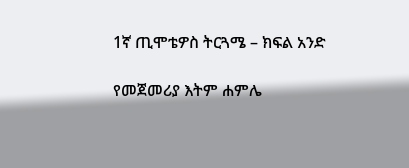1ኛ ጢሞቴዎስ ትርጓሜ – ክፍል አንድ

የመጀመሪያ እትም ሐምሌ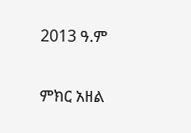2013 ዓ.ም

ምክር አዘል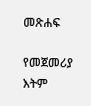መጽሐፍ

የመጀመሪያ እትም